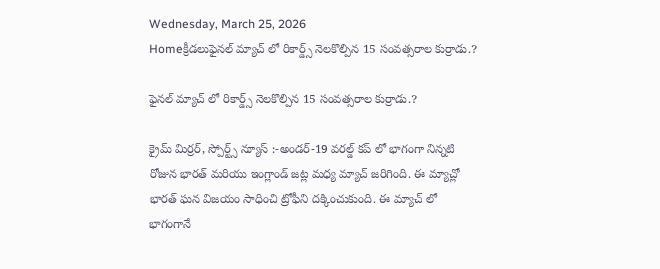Wednesday, March 25, 2026
Homeక్రీడలుఫైనల్ మ్యాచ్ లో రికార్డ్స్ నెలకొల్పిన 15 సంవత్సరాల కుర్రాడు.?

ఫైనల్ మ్యాచ్ లో రికార్డ్స్ నెలకొల్పిన 15 సంవత్సరాల కుర్రాడు.?

క్రైమ్ మిర్రర్, స్పోర్ట్స్ న్యూస్ :-అండర్-19 వరల్డ్ కప్ లో భాగంగా నిన్నటి రోజున భారత్ మరియు ఇంగ్లాండ్ జట్ల మధ్య మ్యాచ్ జరిగింది. ఈ మ్యాచ్లో భారత్ ఘన విజయం సాధించి ట్రోఫీని దక్కించుకుంది. ఈ మ్యాచ్ లో భాగంగానే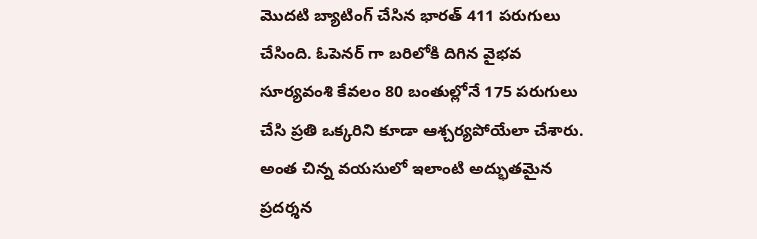మొదటి బ్యాటింగ్ చేసిన భారత్ 411 పరుగులు చేసింది. ఓపెనర్ గా బరిలోకి దిగిన వైభవ సూర్యవంశి కేవలం 80 బంతుల్లోనే 175 పరుగులు చేసి ప్రతి ఒక్కరిని కూడా ఆశ్చర్యపోయేలా చేశారు. అంత చిన్న వయసులో ఇలాంటి అద్భుతమైన ప్రదర్శన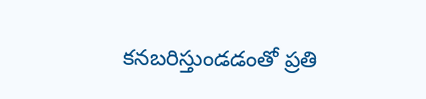కనబరిస్తుండడంతో ప్రతి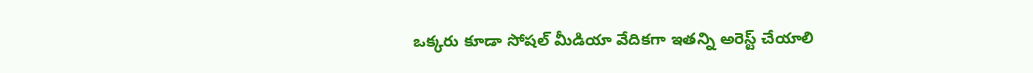ఒక్కరు కూడా సోషల్ మీడియా వేదికగా ఇతన్ని అరెస్ట్ చేయాలి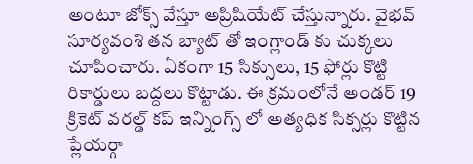అంటూ జోక్స్ వేస్తూ అప్రిషియేట్ చేస్తున్నారు. వైభవ్ సూర్యవంశి తన బ్యాట్ తో ఇంగ్లాండ్ కు చుక్కలు చూపించారు. ఏకంగా 15 సిక్సులు, 15 ఫోర్లు కొట్టి రికార్డులు బద్దలు కొట్టాడు. ఈ క్రమంలోనే అండర్ 19 క్రికెట్ వరల్డ్ కప్ ఇన్నింగ్స్ లో అత్యధిక సిక్సర్లు కొట్టిన ప్లేయర్గా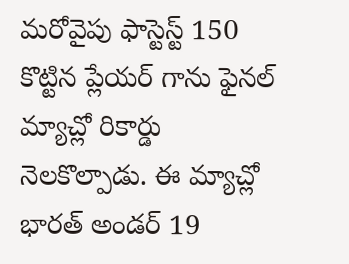మరోవైపు ఫాస్టెస్ట్ 150 కొట్టిన ప్లేయర్ గాను ఫైనల్ మ్యాచ్లో రికార్డు నెలకొల్పాడు. ఈ మ్యాచ్లో భారత్ అండర్ 19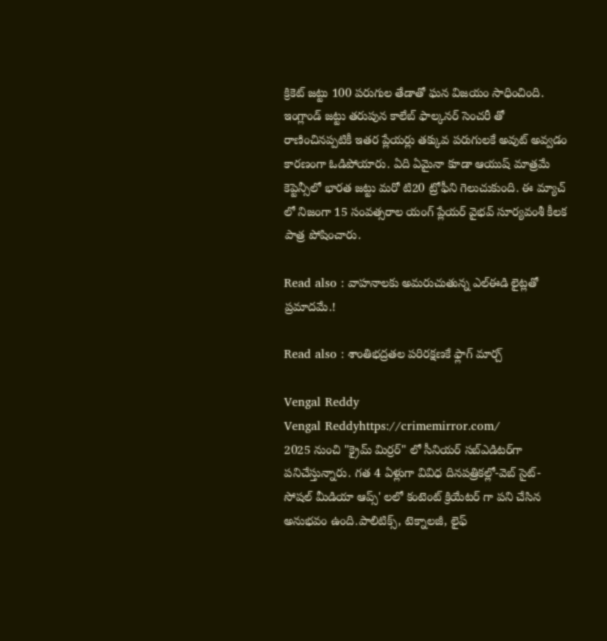క్రికెట్ జట్టు 100 పరుగుల తేడాతో ఘన విజయం సాధించింది. ఇంగ్లాండ్ జట్టు తరుపున కాలేబ్ ఫాల్కనర్ సెంచరీ తో రాణించినప్పటికీ ఇతర ప్లేయర్లు తక్కువ పరుగులకే అవుట్ అవ్వడం కారణంగా ఓడిపోయారు. ఏది ఏమైనా కూడా ఆయుష్ మాత్రమే కెప్టెన్సీలో భారత జట్టు మరో టి20 ట్రోఫీని గెలుచుకుంది. ఈ మ్యాచ్ లో నిజంగా 15 సంవత్సరాల యంగ్ ప్లేయర్ వైభవ్ సూర్యవంశీ కీలక పాత్ర పోషించారు.

Read also : వాహనాలకు అమరుచుతున్న ఎల్ఈడి లైట్లతో ప్రమాదమే.!

Read also : శాంతిభద్రతల పరిరక్షణకే ఫ్లాగ్‌ మార్చ్‌

Vengal Reddy
Vengal Reddyhttps://crimemirror.com/
2025 నుంచి "క్రైమ్ మిర్రర్" లో సీనియర్ సబ్‌ఎడిటర్‌గా పనిచేస్తున్నారు. గత 4 ఏళ్లుగా వివిధ దినపత్రికల్లో-వెబ్ సైట్-సోషల్ మీడియా ఆప్స్' లలో కంటెంట్ క్రియేటర్ గా పని చేసిన అనుభవం ఉంది.పాలిటిక్స్‌, టెక్నాలజీ, లైఫ్‌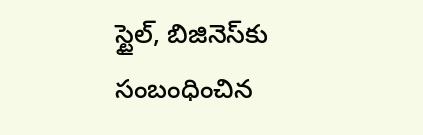స్టైల్‌, బిజినెస్‌కు సంబంధించిన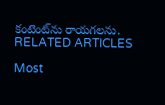కంటెంట్‌ను రాయగలను.
RELATED ARTICLES

Most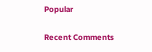Popular

Recent Comments